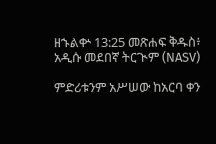ዘኁልቍ 13:25 መጽሐፍ ቅዱስ፥ አዲሱ መደበኛ ትርጒም (NASV)

ምድሪቱንም አሥሠው ከአርባ ቀን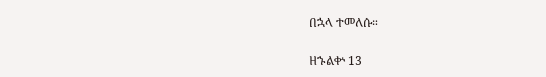በኋላ ተመለሱ።

ዘኁልቍ 13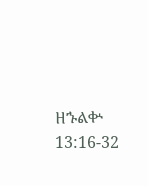ዘኁልቍ 13:16-32